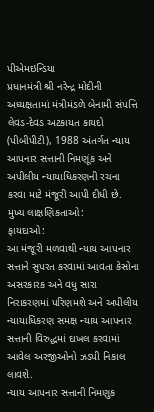પીએમઇન્ડિયા
પ્રધાનમંત્રી શ્રી નરેન્દ્ર મોદીની અધ્યક્ષતામાં મંત્રીમંડળે બેનામી સંપત્તિ લેવડ-દેવડ અટકાયત કાયદો (પીબીપીટી), 1988 અંતર્ગત ન્યાય આપનાર સત્તાની નિમણૂંક અને અપીલીય ન્યાયાધિકરણની રચના કરવા માટે મંજૂરી આપી દીધી છે.
મુખ્ય લાક્ષણિકતાઓ:
ફાયદાઓ:
આ મંજૂરી મળવાથી ન્યાય આપનાર સત્તાને સુપરત કરવામાં આવતા કેસોના અસરકારક અને વધુ સારા નિરાકરણમાં પરિણમશે અને અપીલીય ન્યાયાધિકરણ સમક્ષ ન્યાય આપનાર સત્તાની વિરુદ્ધમાં દાખલ કરવામાં આવેલ અરજીઓનો ઝડપી નિકાલ લાવશે.
ન્યાય આપનાર સત્તાની નિમણુક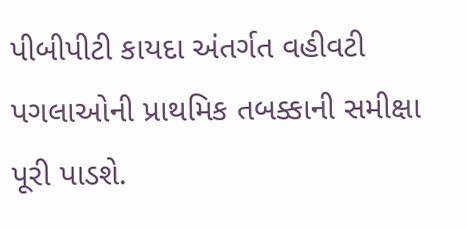પીબીપીટી કાયદા અંતર્ગત વહીવટી પગલાઓની પ્રાથમિક તબક્કાની સમીક્ષા પૂરી પાડશે.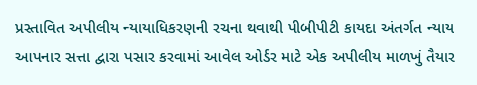પ્રસ્તાવિત અપીલીય ન્યાયાધિકરણની રચના થવાથી પીબીપીટી કાયદા અંતર્ગત ન્યાય આપનાર સત્તા દ્વારા પસાર કરવામાં આવેલ ઓર્ડર માટે એક અપીલીય માળખું તૈયાર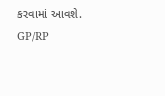કરવામાં આવશે.
GP/RP